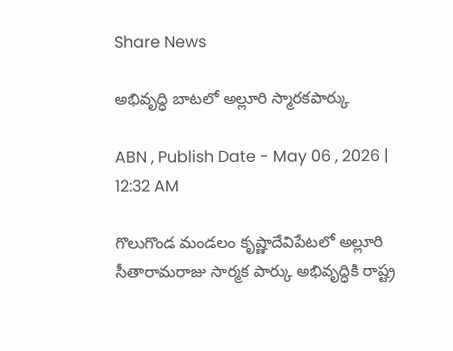Share News

అభివృద్ధి బాటలో అల్లూరి స్మారకపార్కు

ABN , Publish Date - May 06 , 2026 | 12:32 AM

గొలుగొండ మండలం కృష్ణాదేవిపేటలో అల్లూరి సీతారామరాజు సార్మక పార్కు అభివృద్ధికి రాష్ట్ర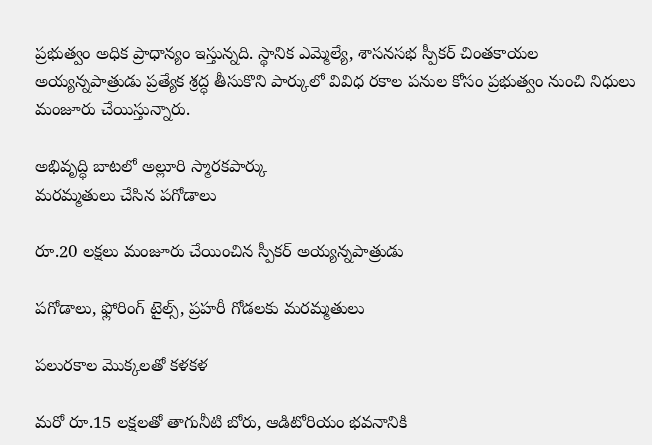ప్రభుత్వం అధిక ప్రాధాన్యం ఇస్తున్నది. స్థానిక ఎమ్మెల్యే, శాసనసభ స్పీకర్‌ చింతకాయల అయ్యన్నపాత్రుడు ప్రత్యేక శ్రద్ధ తీసుకొని పార్కులో వివిధ రకాల పనుల కోసం ప్రభుత్వం నుంచి నిధులు మంజూరు చేయిస్తున్నారు.

అభివృద్ధి బాటలో అల్లూరి స్మారకపార్కు
మరమ్మతులు చేసిన పగోడాలు

రూ.20 లక్షలు మంజూరు చేయించిన స్పీకర్‌ అయ్యన్నపాత్రుడు

పగోడాలు, ఫ్లోరింగ్‌ టైల్స్‌, ప్రహరీ గోడలకు మరమ్మతులు

పలురకాల మొక్కలతో కళకళ

మరో రూ.15 లక్షలతో తాగునీటి బోరు, ఆడిటోరియం భవనానికి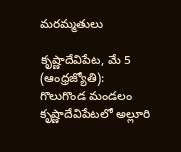మరమ్మతులు

కృష్ణాదేవిపేట, మే 5 (ఆంధ్రజ్యోతి): గొలుగొండ మండలం కృష్ణాదేవిపేటలో అల్లూరి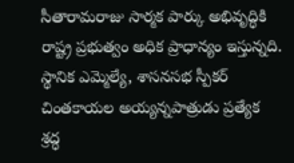సీతారామరాజు సార్మక పార్కు అభివృద్ధికి రాష్ట్ర ప్రభుత్వం అధిక ప్రాధాన్యం ఇస్తున్నది. స్థానిక ఎమ్మెల్యే, శాసనసభ స్పీకర్‌ చింతకాయల అయ్యన్నపాత్రుడు ప్రత్యేక శ్రద్ధ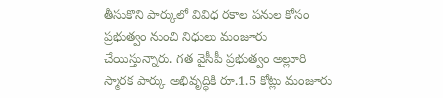తీసుకొని పార్కులో వివిధ రకాల పనుల కోసం ప్రభుత్వం నుంచి నిధులు మంజూరు చేయిస్తున్నారు. గత వైసీపీ ప్రభుత్వం అల్లూరి స్మారక పార్కు అభివృద్ధికి రూ.1.5 కోట్లు మంజూరు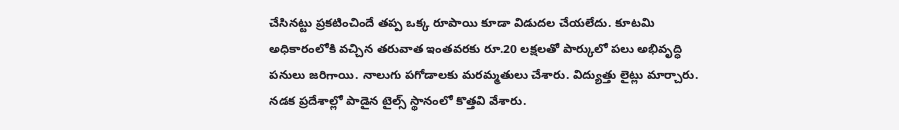చేసినట్టు ప్రకటించిందే తప్ప ఒక్క రూపాయి కూడా విడుదల చేయలేదు. కూటమి అధికారంలోకి వచ్చిన తరువాత ఇంతవరకు రూ.20 లక్షలతో పార్కులో పలు అభివృద్ధి పనులు జరిగాయి. నాలుగు పగోడాలకు మరమ్మతులు చేశారు. విద్యుత్తు లైట్లు మార్చారు. నడక ప్రదేశాల్లో పాడైన టైల్స్‌ స్థానంలో కొత్తవి వేశారు.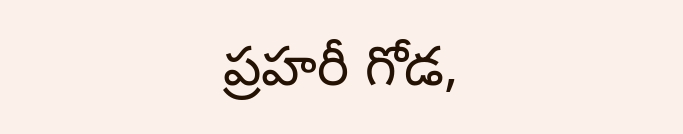ప్రహరీ గోడ,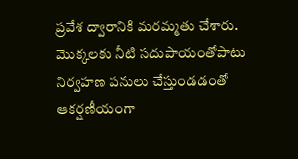ప్రవేశ ద్వారానికి మరమ్మతు చేశారు. మొక్కలకు నీటి సదుపాయంతోపాటు నిర్వహణ పనులు చేస్తుండడంతో ఆకర్షణీయంగా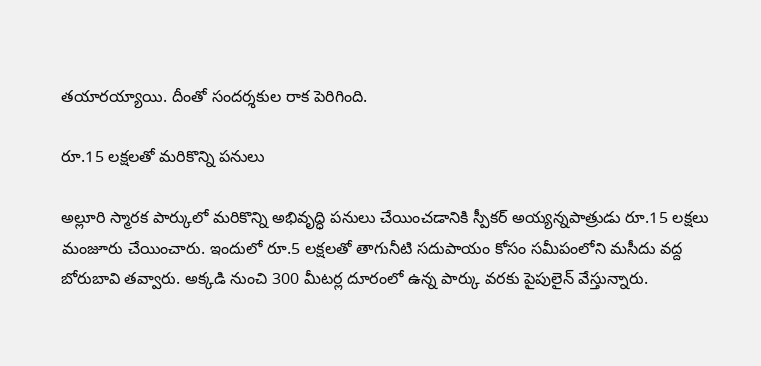తయారయ్యాయి. దీంతో సందర్శకుల రాక పెరిగింది.

రూ.15 లక్షలతో మరికొన్ని పనులు

అల్లూరి స్మారక పార్కులో మరికొన్ని అభివృద్ధి పనులు చేయించడానికి స్పీకర్‌ అయ్యన్నపాత్రుడు రూ.15 లక్షలు మంజూరు చేయించారు. ఇందులో రూ.5 లక్షలతో తాగునీటి సదుపాయం కోసం సమీపంలోని మసీదు వద్ద బోరుబావి తవ్వారు. అక్కడి నుంచి 300 మీటర్ల దూరంలో ఉన్న పార్కు వరకు పైపులైన్‌ వేస్తున్నారు.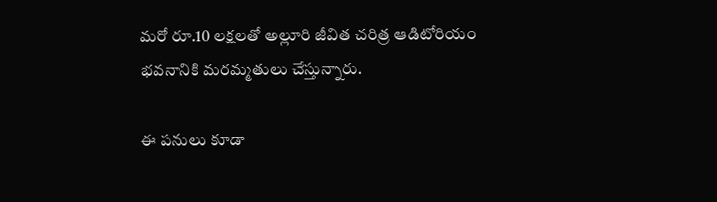మరో రూ.10 లక్షలతో అల్లూరి జీవిత చరిత్ర ఆడిటోరియం భవనానికి మరమ్మతులు చేస్తున్నారు.

ఈ పనులు కూడా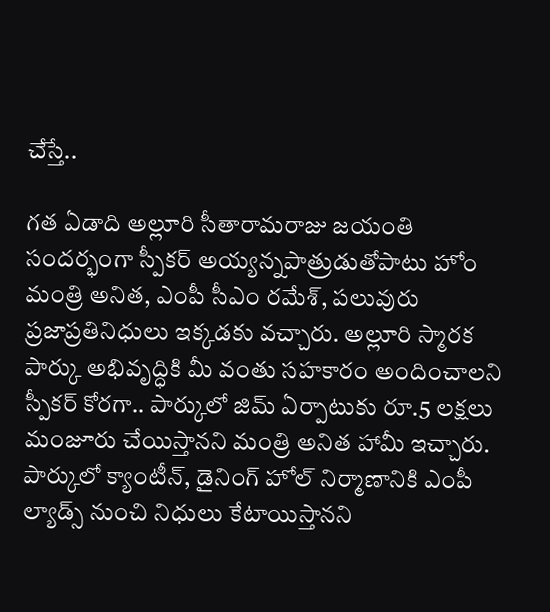చేస్తే..

గత ఏడాది అల్లూరి సీతారామరాజు జయంతి సందర్భంగా స్పీకర్‌ అయ్యన్నపాత్రుడుతోపాటు హోం మంత్రి అనిత, ఎంపీ సీఎం రమేశ్‌, పలువురు ప్రజాప్రతినిధులు ఇక్కడకు వచ్చారు. అల్లూరి స్మారక పార్కు అభివృద్ధికి మీ వంతు సహకారం అందించాలని స్పీకర్‌ కోరగా.. పార్కులో జిమ్‌ ఏర్పాటుకు రూ.5 లక్షలు మంజూరు చేయిస్తానని మంత్రి అనిత హామీ ఇచ్చారు. పార్కులో క్యాంటీన్‌, డైనింగ్‌ హోల్‌ నిర్మాణానికి ఎంపీ ల్యాడ్స్‌ నుంచి నిధులు కేటాయిస్తానని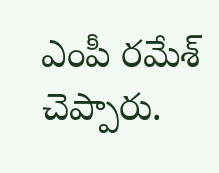ఎంపీ రమేశ్‌ చెప్పారు.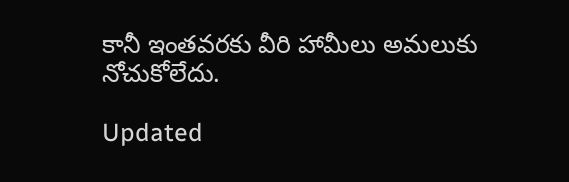కానీ ఇంతవరకు వీరి హామీలు అమలుకు నోచుకోలేదు.

Updated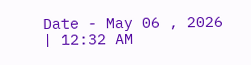Date - May 06 , 2026 | 12:32 AM